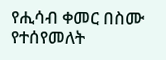የሒሳብ ቀመር በስሙ የተሰየመለት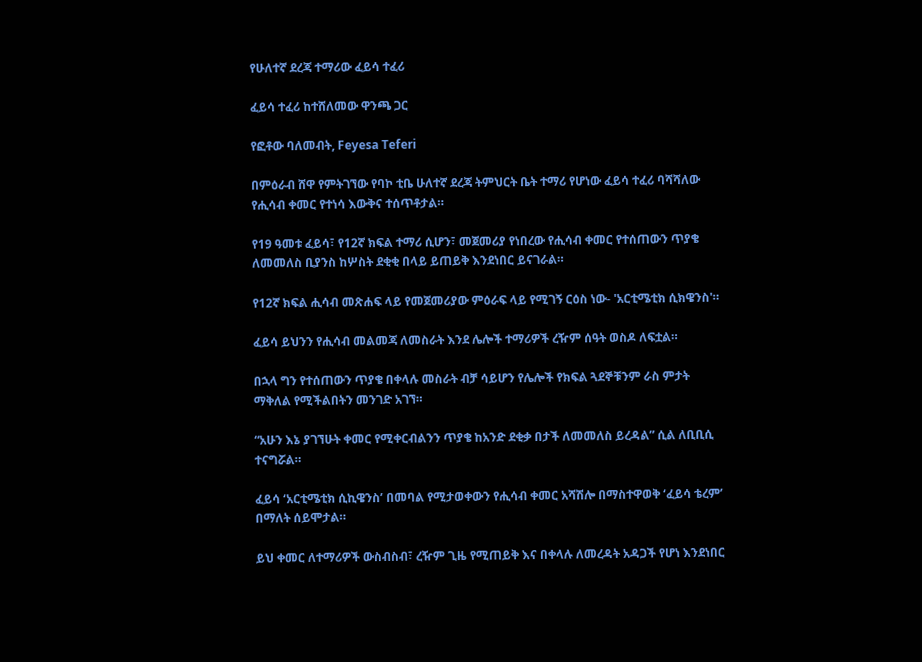የሁለተኛ ደረጃ ተማሪው ፈይሳ ተፈሪ

ፈይሳ ተፈሪ ከተሸለመው ዋንጫ ጋር

የፎቶው ባለመብት, Feyesa Teferi

በምዕራብ ሸዋ የምትገኘው የባኮ ቲቤ ሁለተኛ ደረጃ ትምህርት ቤት ተማሪ የሆነው ፈይሳ ተፈሪ ባሻሻለው የሒሳብ ቀመር የተነሳ እውቅና ተሰጥቶታል።

የ19 ዓመቱ ፈይሳ፣ የ12ኛ ክፍል ተማሪ ሲሆን፣ መጀመሪያ የነበረው የሒሳብ ቀመር የተሰጠውን ጥያቄ ለመመለስ ቢያንስ ከሦስት ደቂቂ በላይ ይጠይቅ እንደነበር ይናገራል።

የ12ኛ ክፍል ሒሳብ መጽሐፍ ላይ የመጀመሪያው ምዕራፍ ላይ የሚገኝ ርዕስ ነው- 'አርቲሜቲክ ሲክዌንስ'።

ፈይሳ ይህንን የሒሳብ መልመጃ ለመስራት እንደ ሌሎች ተማሪዎች ረዥም ሰዓት ወስዶ ለፍቷል።

በኋላ ግን የተሰጠውን ጥያቄ በቀላሉ መስራት ብቻ ሳይሆን የሌሎች የክፍል ጓደኞቹንም ራስ ምታት ማቅለል የሚችልበትን መንገድ አገኘ።

“አሁን እኔ ያገኘሁት ቀመር የሚቀርብልንን ጥያቄ ከአንድ ደቂቃ በታች ለመመለስ ይረዳል” ሲል ለቢቢሲ ተናግሯል።

ፈይሳ ‘አርቲሜቲክ ሲኪዌንስ’ በመባል የሚታወቀውን የሒሳብ ቀመር አሻሽሎ በማስተዋወቅ ‘ፈይሳ ቴረም’ በማለት ሰይሞታል።

ይህ ቀመር ለተማሪዎች ውስብስብ፣ ረዥም ጊዜ የሚጠይቅ እና በቀላሉ ለመረዳት አዳጋች የሆነ እንደነበር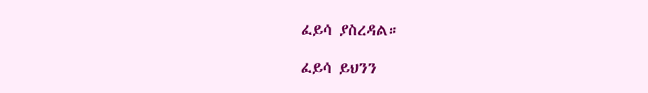ፈይሳ ያስረዳል።

ፈይሳ ይህንን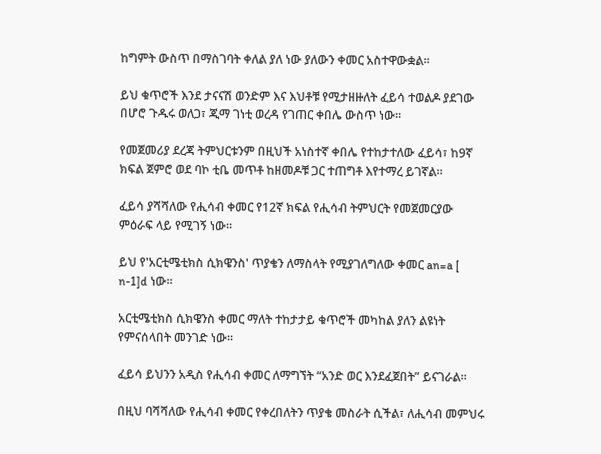ከግምት ውስጥ በማስገባት ቀለል ያለ ነው ያለውን ቀመር አስተዋውቋል።

ይህ ቁጥሮች እንደ ታናናሽ ወንድም እና እህቶቹ የሚታዘዙለት ፈይሳ ተወልዶ ያደገው በሆሮ ጉዱሩ ወለጋ፣ ጂማ ገነቲ ወረዳ የገጠር ቀበሌ ውስጥ ነው።

የመጀመሪያ ደረጃ ትምህርቱንም በዚህች አነስተኛ ቀበሌ የተከታተለው ፈይሳ፣ ከ9ኛ ክፍል ጀምሮ ወደ ባኮ ቲቤ መጥቶ ከዘመዶቹ ጋር ተጠግቶ እየተማረ ይገኛል።

ፈይሳ ያሻሻለው የሒሳብ ቀመር የ12ኛ ክፍል የሒሳብ ትምህርት የመጀመርያው ምዕራፍ ላይ የሚገኝ ነው።

ይህ የ'አርቲሜቲክስ ሲክዌንስ' ጥያቄን ለማስላት የሚያገለግለው ቀመር an=a [ n-1]d ነው።

አርቲሜቲክስ ሲክዌንስ ቀመር ማለት ተከታታይ ቁጥሮች መካከል ያለን ልዩነት የምናሰላበት መንገድ ነው።

ፈይሳ ይህንን አዲስ የሒሳብ ቀመር ለማግኘት “አንድ ወር እንደፈጀበት” ይናገራል።

በዚህ ባሻሻለው የሒሳብ ቀመር የቀረበለትን ጥያቄ መስራት ሲችል፣ ለሒሳብ መምህሩ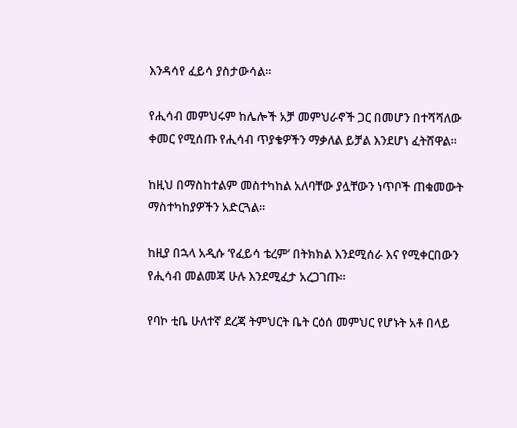እንዳሳየ ፈይሳ ያስታውሳል።

የሒሳብ መምህሩም ከሌሎች አቻ መምህራኖች ጋር በመሆን በተሻሻለው ቀመር የሚሰጡ የሒሳብ ጥያቄዎችን ማቃለል ይቻል እንደሆነ ፈትሸዋል።

ከዚህ በማስከተልም መስተካከል አለባቸው ያሏቸውን ነጥቦች ጠቁመውት ማስተካከያዎችን አድርጓል።

ከዚያ በኋላ አዲሱ ‘የፈይሳ ቴረም’ በትክክል እንደሚሰራ እና የሚቀርበውን የሒሳብ መልመጃ ሁሉ እንደሚፈታ አረጋገጡ።

የባኮ ቲቤ ሁለተኛ ደረጃ ትምህርት ቤት ርዕሰ መምህር የሆኑት አቶ በላይ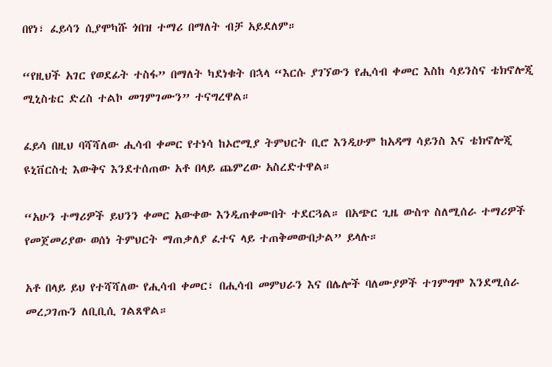በየነ፣ ፈይሳን ሲያሞካሹ ጎበዝ ተማሪ በማለት ብቻ አይደለም።

“የዚህች አገር የወደፊት ተስፋ” በማለት ካደነቁት በኋላ “እርሱ ያገኘውን የሒሳብ ቀመር እስከ ሳይንስና ቴክኖሎጂ ሚኒስቴር ድረስ ተልኮ መገምገሙን” ተናግረዋል።

ፈይሳ በዚህ ባሻሻለው ሒሳብ ቀመር የተነሳ ከኦሮሚያ ትምህርት ቢሮ እንዲሁም ከአዳማ ሳይንስ እና ቴክኖሎጂ ዩኒቨርስቲ እውቅና እንደተሰጠው አቶ በላይ ጨምረው አስረድተዋል።

“አሁን ተማሪዎች ይህንን ቀመር አውቀው እንዲጠቀሙበት ተደርጓል። በአጭር ጊዜ ውስጥ ስለሚሰራ ተማሪዎች የመጀመሪያው ወሰነ ትምህርት ማጠቃለያ ፈተና ላይ ተጠቅመውበታል” ይላሉ።

አቶ በላይ ይህ የተሻሻለው የሒሳብ ቀመር፣ በሒሳብ መምህራን እና በሌሎች ባለሙያዎች ተገምግሞ እንደሚሰራ መረጋገጡን ለቢቢሲ ገልጸዋል።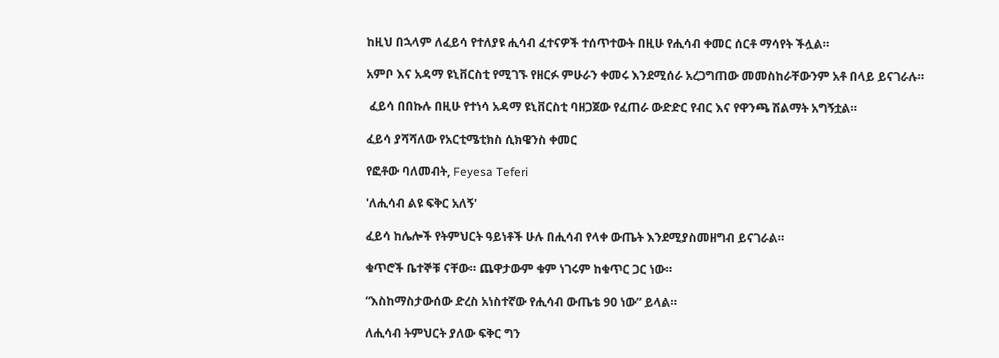ከዚህ በኋላም ለፈይሳ የተለያዩ ሒሳብ ፈተናዎች ተሰጥተውት በዚሁ የሒሳብ ቀመር ሰርቶ ማሳየት ችሏል።

አምቦ እና አዳማ ዩኒቨርስቲ የሚገኙ የዘርፉ ምሁራን ቀመሩ እንደሚሰራ አረጋግጠው መመስከራቸውንም አቶ በላይ ይናገራሉ።

 ፈይሳ በበኩሉ በዚሁ የተነሳ አዳማ ዩኒቨርስቲ ባዘጋጀው የፈጠራ ውድድር የብር እና የዋንጫ ሽልማት አግኝቷል።

ፈይሳ ያሻሻለው የአርቲሜቲክስ ሲክዌንስ ቀመር

የፎቶው ባለመብት, Feyesa Teferi

'ለሒሳብ ልዩ ፍቅር አለኝ'

ፈይሳ ከሌሎች የትምህርት ዓይነቶች ሁሉ በሒሳብ የላቀ ውጤት እንደሚያስመዘግብ ይናገራል።

ቁጥሮች ቤተኞቹ ናቸው። ጨዋታውም ቁም ነገሩም ከቁጥር ጋር ነው።

“እስከማስታውሰው ድረስ አነስተኛው የሒሳብ ውጤቴ 90 ነው” ይላል።

ለሒሳብ ትምህርት ያለው ፍቅር ግን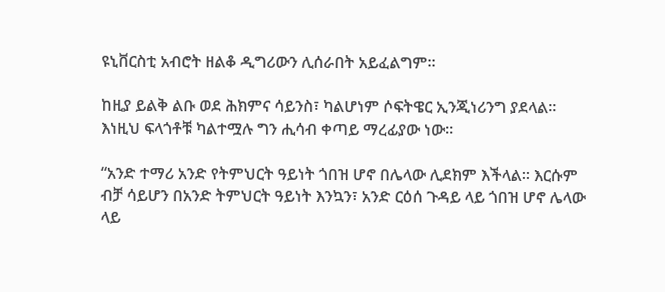ዩኒቨርስቲ አብሮት ዘልቆ ዲግሪውን ሊሰራበት አይፈልግም።

ከዚያ ይልቅ ልቡ ወደ ሕክምና ሳይንስ፣ ካልሆነም ሶፍትዌር ኢንጂነሪንግ ያደላል። እነዚህ ፍላጎቶቹ ካልተሟሉ ግን ሒሳብ ቀጣይ ማረፊያው ነው።

“አንድ ተማሪ አንድ የትምህርት ዓይነት ጎበዝ ሆኖ በሌላው ሊደክም እችላል። እርሱም ብቻ ሳይሆን በአንድ ትምህርት ዓይነት እንኳን፣ አንድ ርዕሰ ጉዳይ ላይ ጎበዝ ሆኖ ሌላው ላይ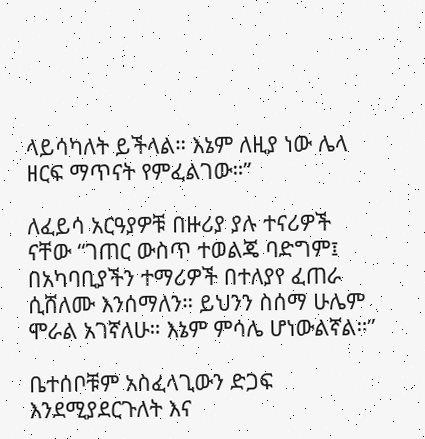ላይሳካለት ይችላል። እኔም ለዚያ ነው ሌላ ዘርፍ ማጥናት የምፈልገው።”

ለፈይሳ አርዓያዎቹ በዙሪያ ያሉ ተናሪዎች ናቸው “ገጠር ውስጥ ተወልጄ ባድግም፤ በአካባቢያችን ተማሪዎች በተለያየ ፈጠራ ሲሸለሙ እንሰማለን። ይህንን ስሰማ ሁሌም ሞራል አገኛለሁ። እኔም ምሳሌ ሆነውልኛል።”

ቤተሰቦቹም አስፈላጊውን ድጋፍ እንደሚያደርጉለት እና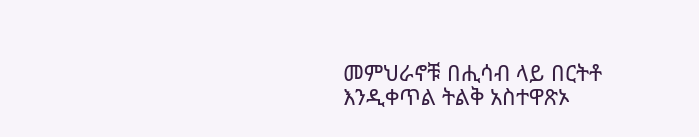መምህራኖቹ በሒሳብ ላይ በርትቶ እንዲቀጥል ትልቅ አስተዋጽኦ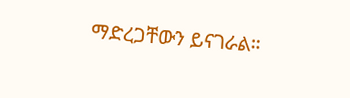ማድረጋቸውን ይናገራል።